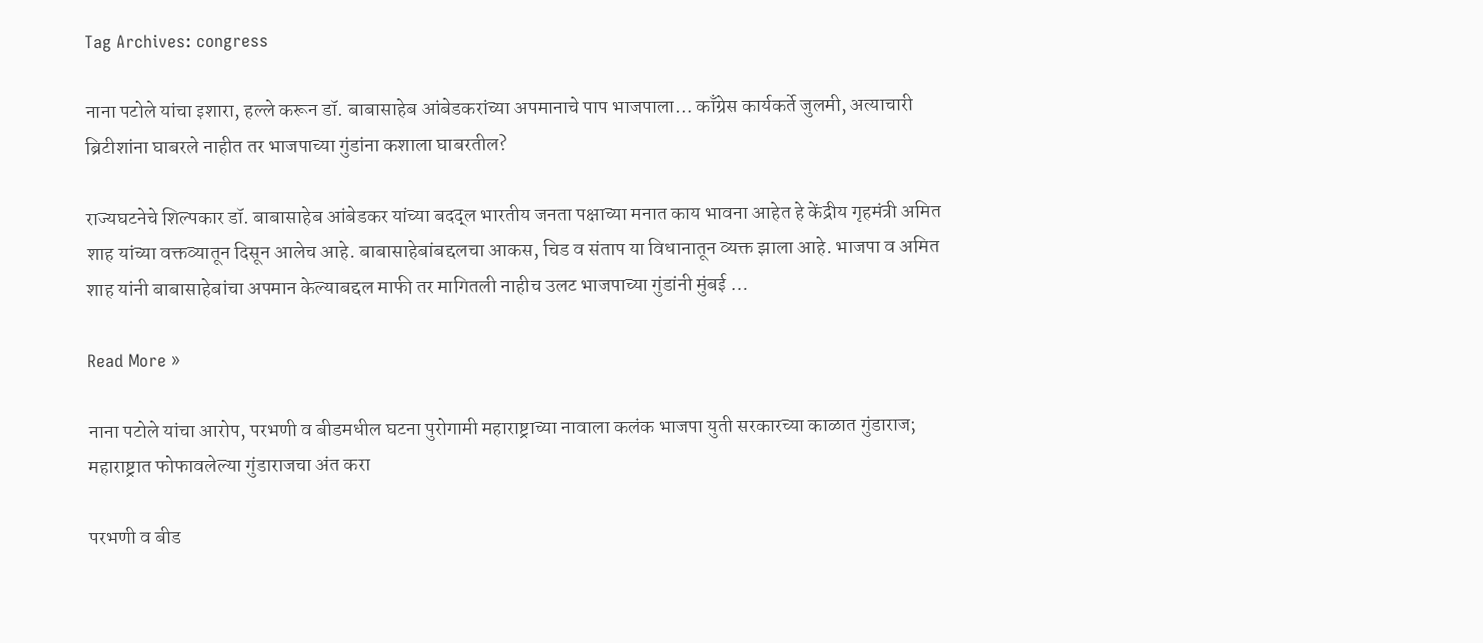Tag Archives: congress

नाना पटोले यांचा इशारा, हल्ले करून डॉ. बाबासाहेब आंबेडकरांच्या अपमानाचे पाप भाजपाला… काँग्रेस कार्यकर्ते जुलमी, अत्याचारी ब्रिटीशांना घाबरले नाहीत तर भाजपाच्या गुंडांना कशाला घाबरतील?

राज्यघटनेचे शिल्पकार डॉ. बाबासाहेब आंबेडकर यांच्या बदद्ल भारतीय जनता पक्षाच्या मनात काय भावना आहेत हे केंद्रीय गृहमंत्री अमित शाह यांच्या वक्तव्यातून दिसून आलेच आहे. बाबासाहेबांबद्दलचा आकस, चिड व संताप या विधानातून व्यक्त झाला आहे. भाजपा व अमित शाह यांनी बाबासाहेबांचा अपमान केल्याबद्दल माफी तर मागितली नाहीच उलट भाजपाच्या गुंडांनी मुंबई …

Read More »

नाना पटोले यांचा आरोप, परभणी व बीडमधील घटना पुरोगामी महाराष्ट्राच्या नावाला कलंक भाजपा युती सरकारच्या काळात गुंडाराज; महाराष्ट्रात फोफावलेल्या गुंडाराजचा अंत करा

परभणी व बीड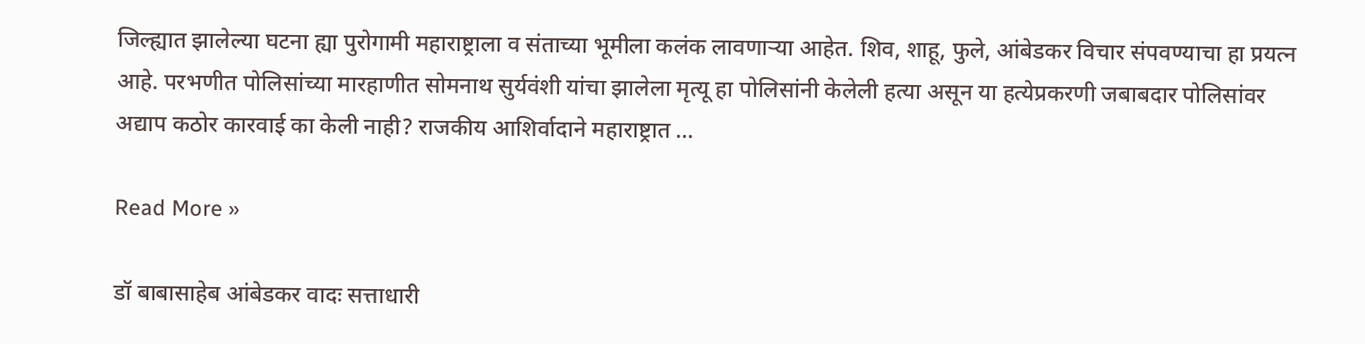जिल्ह्यात झालेल्या घटना ह्या पुरोगामी महाराष्ट्राला व संताच्या भूमीला कलंक लावणाऱ्या आहेत. शिव, शाहू, फुले, आंबेडकर विचार संपवण्याचा हा प्रयत्न आहे. परभणीत पोलिसांच्या मारहाणीत सोमनाथ सुर्यवंशी यांचा झालेला मृत्यू हा पोलिसांनी केलेली हत्या असून या हत्येप्रकरणी जबाबदार पोलिसांवर अद्याप कठोर कारवाई का केली नाही? राजकीय आशिर्वादाने महाराष्ट्रात …

Read More »

डॉ बाबासाहेब आंबेडकर वादः सत्ताधारी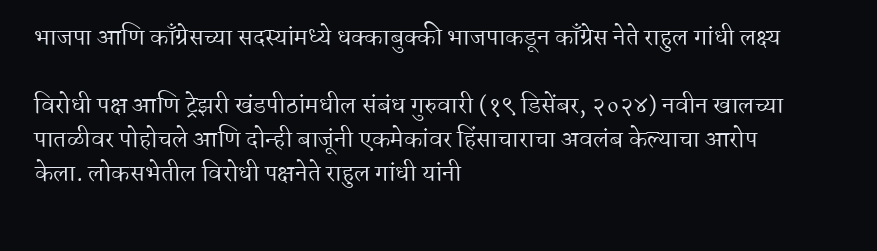भाजपा आणि काँग्रेसच्या सदस्यांमध्ये धक्काबुक्की भाजपाकडून काँग्रेस नेते राहुल गांधी लक्ष्य

विरोधी पक्ष आणि ट्रेझरी खंडपीठांमधील संबंध गुरुवारी (१९ डिसेंबर, २०२४) नवीन खालच्या पातळीवर पोहोचले आणि दोन्ही बाजूंनी एकमेकांवर हिंसाचाराचा अवलंब केल्याचा आरोप केला. लोकसभेतील विरोधी पक्षनेते राहुल गांधी यांनी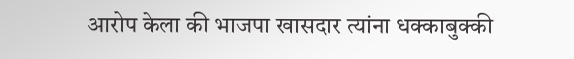आरोप केला की भाजपा खासदार त्यांना धक्काबुक्की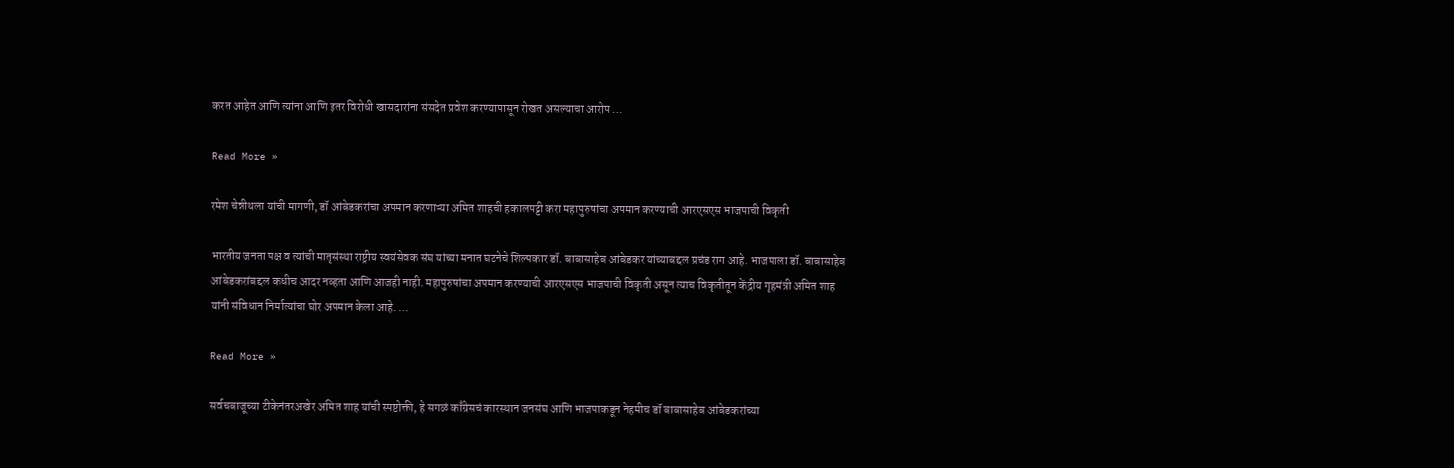करत आहेत आणि त्यांना आणि इतर विरोधी खासदारांना संसदेत प्रवेश करण्यापासून रोखत असल्याचा आरोप …

Read More »

रमेश चेन्नीथला यांची मागणी, डॉ आंबेडकरांचा अपमान करणाऱ्या अमित शाहची हकालपट्टी करा महापुरुषांचा अपमान करण्याची आरएसएस भाजपाची विकृती

भारतीय जनता पक्ष व त्यांची मातृसंस्था राष्ट्रीय स्वयंसेवक संघ यांच्या मनात घटनेचे शिल्पकार डॉ. बाबासाहेब आंबेडकर यांच्याबद्दल प्रचंड राग आहे. भाजपाला डॉ. बाबासाहेब आंबेडकरांबद्दल कधीच आदर नव्हता आणि आजही नाही. महापुरुषांचा अपमान करण्याची आरएसएस भाजपाची विकृती असून त्याच विकृतीतून केंद्रीय गृहमंत्री अमित शाह यांनी संविधान निर्मात्यांचा घोर अपमान केला आहे. …

Read More »

सर्वचबाजूच्या टीकेनंतरअखेर अमित शाह यांची स्पष्टोक्ती, हे सगळं काँग्रेसचं कारस्थान जनसंघ आणि भाजपाकडून नेहमीच डॉ बाबासाहेब आंबेडकरांच्या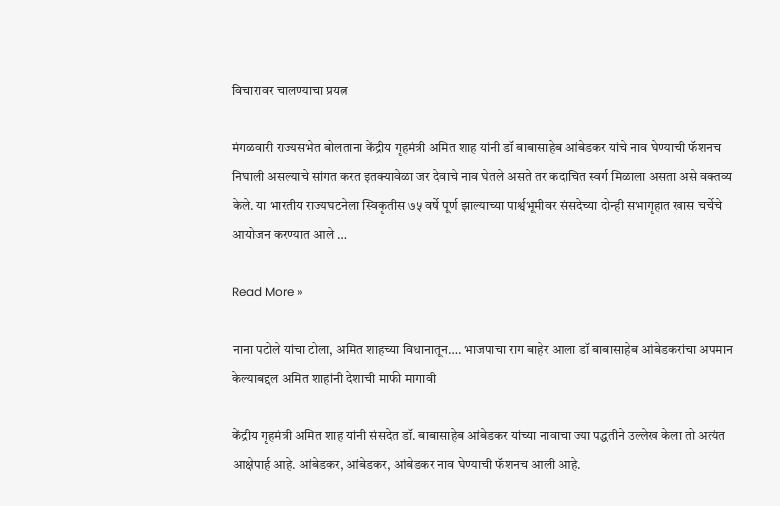विचारावर चालण्याचा प्रयत्न

मंगळवारी राज्यसभेत बोलताना केंद्रीय गृहमंत्री अमित शाह यांनी डॉ बाबासाहेब आंबेडकर यांचे नाव घेण्याची फॅशनच निघाली असल्याचे सांगत करत इतक्यावेळा जर देवाचे नाव घेतले असते तर कदाचित स्वर्ग मिळाला असता असे वक्तव्य केले. या भारतीय राज्यघटनेला स्विकृतीस ७५ वर्षे पूर्ण झाल्याच्या पार्श्वभूमीवर संसदेच्या दोन्ही सभागृहात खास चर्चेचे आयोजन करण्यात आले …

Read More »

नाना पटोले यांचा टोला, अमित शाहच्या विधानातून…. भाजपाचा राग बाहेर आला डॉ बाबासाहेब आंबेडकरांचा अपमान केल्याबद्दल अमित शाहांनी देशाची माफी मागावी

केंद्रीय गृहमंत्री अमित शाह यांनी संसदेत डॉ. बाबासाहेब आंबेडकर यांच्या नावाचा ज्या पद्धतीने उल्लेख केला तो अत्यंत आक्षेपार्ह आहे. आंबेडकर, आंबेडकर, आंबेडकर नाव घेण्याची फॅशनच आली आहे.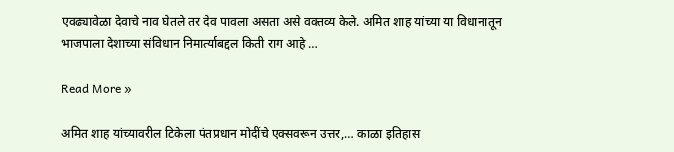एवढ्यावेळा देवाचे नाव घेतले तर देव पावला असता असे वक्तव्य केले. अमित शाह यांच्या या विधानातून भाजपाला देशाच्या संविधान निमार्त्याबद्दल किती राग आहे …

Read More »

अमित शाह यांच्यावरील टिकेला पंतप्रधान मोदींचे एक्सवरून उत्तर,… काळा इतिहास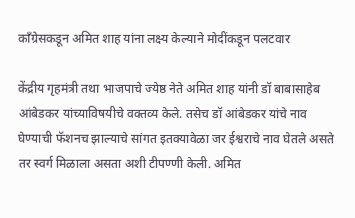काँग्रेसकडून अमित शाह यांना लक्ष्य केल्याने मोदींकडून पलटवार

केंद्रीय गृहमंत्री तथा भाजपाचे ज्येष्ठ नेते अमित शाह यांनी डॉ बाबासाहेब आंबेडकर यांच्याविषयीचे वक्तव्य केले. तसेच डॉ आंबेडकर यांचे नाव घेण्याची फॅशनच झाल्याचे सांगत इतक्यावेळा जर ईश्वराचे नाव घेतले असते तर स्वर्ग मिळाला असता अशी टीपण्णी केली. अमित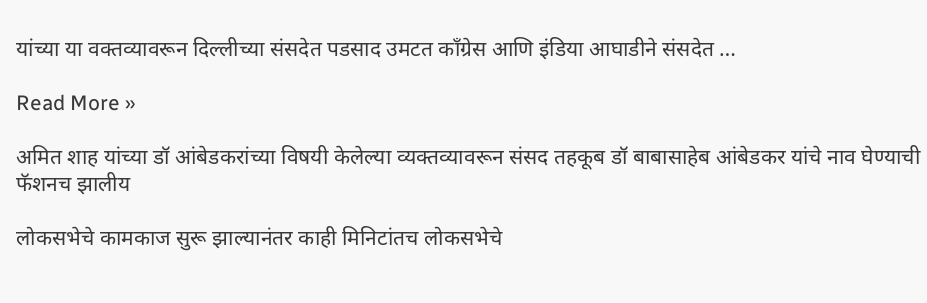यांच्या या वक्तव्यावरून दिल्लीच्या संसदेत पडसाद उमटत काँग्रेस आणि इंडिया आघाडीने संसदेत …

Read More »

अमित शाह यांच्या डॉ आंबेडकरांच्या विषयी केलेल्या व्यक्तव्यावरून संसद तहकूब डॉ बाबासाहेब आंबेडकर यांचे नाव घेण्याची फॅशनच झालीय

लोकसभेचे कामकाज सुरू झाल्यानंतर काही मिनिटांतच लोकसभेचे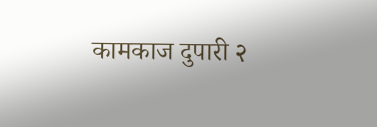कामकाज दुपारी २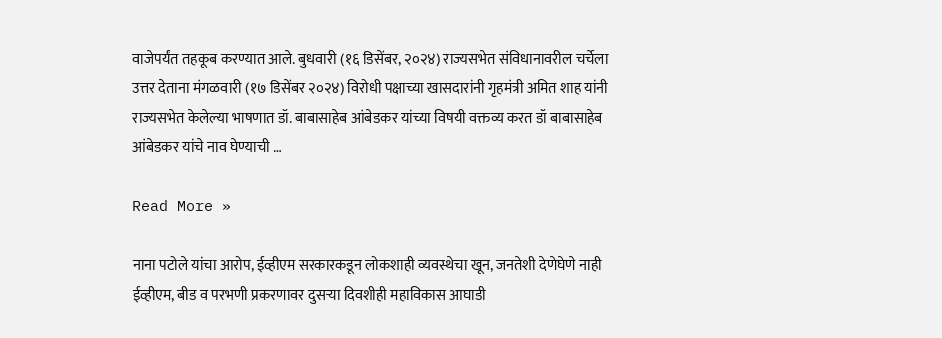वाजेपर्यंत तहकूब करण्यात आले. बुधवारी (१६ डिसेंबर, २०२४) राज्यसभेत संविधानावरील चर्चेला उत्तर देताना मंगळवारी (१७ डिसेंबर २०२४) विरोधी पक्षाच्या खासदारांनी गृहमंत्री अमित शाह यांनी राज्यसभेत केलेल्या भाषणात डॉ. बाबासाहेब आंबेडकर यांच्या विषयी वक्तव्य करत डॉ बाबासाहेब आंबेडकर यांचे नाव घेण्याची …

Read More »

नाना पटोले यांचा आरोप, ईव्हीएम सरकारकडून लोकशाही व्यवस्थेचा खून, जनतेशी देणेघेणे नाही ईव्हीएम, बीड व परभणी प्रकरणावर दुसऱ्या दिवशीही महाविकास आघाडी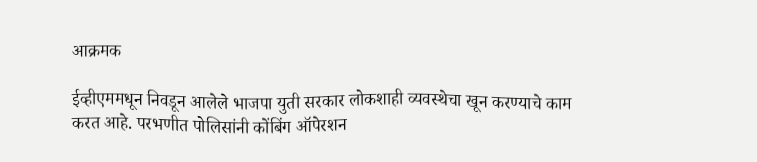आक्रमक

ईव्हीएममधून निवडून आलेले भाजपा युती सरकार लोकशाही व्यवस्थेचा खून करण्याचे काम करत आहे. परभणीत पोलिसांनी कोंबिंग ऑपेरशन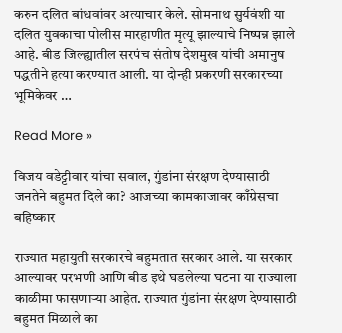करुन दलित बांधवांवर अत्याचार केले. सोमनाथ सुर्यवंशी या दलित युवकाचा पोलीस मारहाणीत मृत्यू झाल्याचे निष्पन्न झाले आहे. बीड जिल्ह्यातील सरपंच संतोष देशमुख यांची अमानुष पद्धतीने हत्या करण्यात आली. या दोन्ही प्रकरणी सरकारच्या भूमिकेवर …

Read More »

विजय वडेट्टीवार यांचा सवाल, गुंडांना संरक्षण देण्यासाठी जनतेने बहुमत दिले का? आजच्या कामकाजावर काँग्रेसचा बहिष्कार

राज्यात महायुती सरकारचे बहुमतात सरकार आले. या सरकार आल्यावर परभणी आणि बीड इथे घडलेल्या घटना या राज्याला काळीमा फासणाऱ्या आहेत. राज्यात गुंडांना संरक्षण देण्यासाठी बहुमत मिळाले का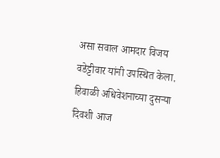असा सवाल आमदार विजय वडेट्टीवार यांनी उपस्थित केला. हिवाळी अधिवेशनाच्या दुसऱ्या दिवशी आज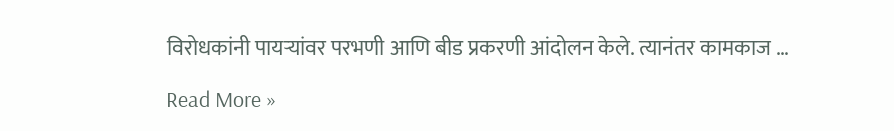विरोधकांनी पायऱ्यांवर परभणी आणि बीड प्रकरणी आंदोलन केले. त्यानंतर कामकाज …

Read More »